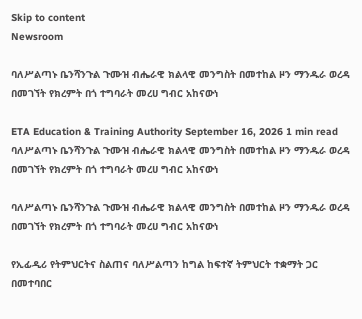Skip to content
Newsroom

ባለሥልጣኑ ቤንሻንጉል ጉሙዝ ብሔራዊ ክልላዊ መንግስት በመተከል ዞን ማንዱራ ወረዳ በመገኘት የክረምት በጎ ተግባራት መረሀ ግብር አከናውነ

ETA Education & Training Authority September 16, 2026 1 min read
ባለሥልጣኑ ቤንሻንጉል ጉሙዝ ብሔራዊ ክልላዊ መንግስት በመተከል ዞን ማንዱራ ወረዳ በመገኘት የክረምት በጎ ተግባራት መረሀ ግብር አከናውነ

ባለሥልጣኑ ቤንሻንጉል ጉሙዝ ብሔራዊ ክልላዊ መንግስት በመተከል ዞን ማንዱራ ወረዳ በመገኘት የክረምት በጎ ተግባራት መረሀ ግብር አከናውነ

የኢፊዲሪ የትምህርትና ስልጠና ባለሥልጣን ከግል ከፍተኛ ትምህርት ተቋማት ጋር በመተባበር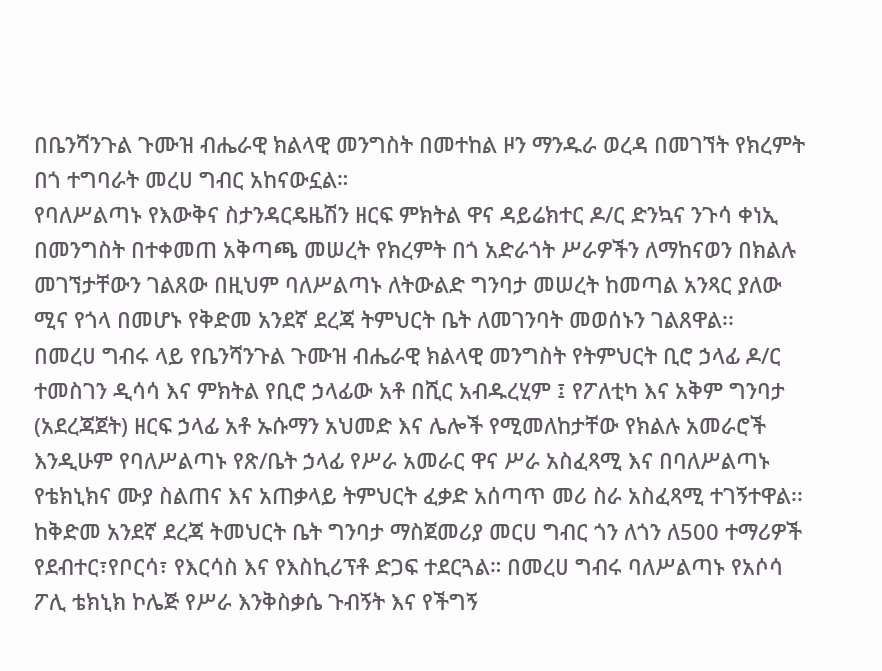በቤንሻንጉል ጉሙዝ ብሔራዊ ክልላዊ መንግስት በመተከል ዞን ማንዱራ ወረዳ በመገኘት የክረምት በጎ ተግባራት መረሀ ግብር አከናውኗል።
የባለሥልጣኑ የእውቅና ስታንዳርዴዜሽን ዘርፍ ምክትል ዋና ዳይሬክተር ዶ/ር ድንኳና ንጉሳ ቀነኢ በመንግስት በተቀመጠ አቅጣጫ መሠረት የክረምት በጎ አድራጎት ሥራዎችን ለማከናወን በክልሉ መገኘታቸውን ገልጸው በዚህም ባለሥልጣኑ ለትውልድ ግንባታ መሠረት ከመጣል አንጻር ያለው ሚና የጎላ በመሆኑ የቅድመ አንደኛ ደረጃ ትምህርት ቤት ለመገንባት መወሰኑን ገልጸዋል፡፡
በመረሀ ግብሩ ላይ የቤንሻንጉል ጉሙዝ ብሔራዊ ክልላዊ መንግስት የትምህርት ቢሮ ኃላፊ ዶ/ር ተመስገን ዲሳሳ እና ምክትል የቢሮ ኃላፊው አቶ በሺር አብዱረሂም ፤ የፖለቲካ እና አቅም ግንባታ (አደረጃጀት) ዘርፍ ኃላፊ አቶ ኡሱማን አህመድ እና ሌሎች የሚመለከታቸው የክልሉ አመራሮች እንዲሁም የባለሥልጣኑ የጽ/ቤት ኃላፊ የሥራ አመራር ዋና ሥራ አስፈጻሚ እና በባለሥልጣኑ የቴክኒክና ሙያ ስልጠና እና አጠቃላይ ትምህርት ፈቃድ አሰጣጥ መሪ ስራ አስፈጻሚ ተገኝተዋል፡፡
ከቅድመ አንደኛ ደረጃ ትመህርት ቤት ግንባታ ማስጀመሪያ መርሀ ግብር ጎን ለጎን ለ500 ተማሪዎች የደብተር፣የቦርሳ፣ የእርሳስ እና የእስኪሪፕቶ ድጋፍ ተደርጓል። በመረሀ ግብሩ ባለሥልጣኑ የአሶሳ ፖሊ ቴክኒክ ኮሌጅ የሥራ እንቅስቃሴ ጉብኝት እና የችግኝ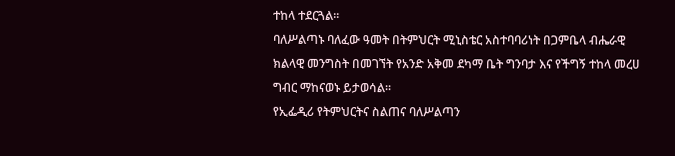ተከላ ተደርጓል፡፡
ባለሥልጣኑ ባለፈው ዓመት በትምህርት ሚኒስቴር አስተባባሪነት በጋምቤላ ብሔራዊ ክልላዊ መንግስት በመገኘት የአንድ አቅመ ደካማ ቤት ግንባታ እና የችግኝ ተከላ መረሀ ግብር ማከናወኑ ይታወሳል፡፡
የኢፌዲሪ የትምህርትና ስልጠና ባለሥልጣን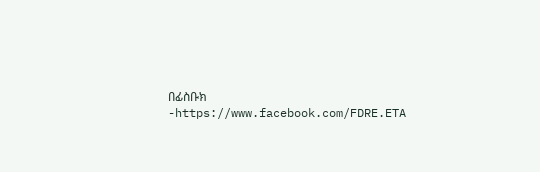በፊስቡክ -https://www.facebook.com/FDRE.ETA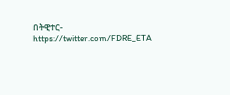በትዊተር- https://twitter.com/FDRE_ETA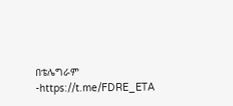በቴሌግራም -https://t.me/FDRE_ETA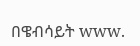በዌብሳይት www.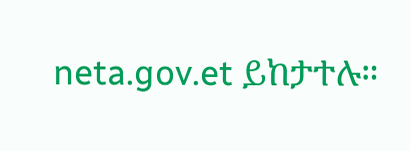neta.gov.et ይከታተሉ።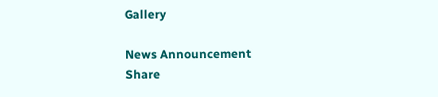Gallery

News Announcement
Share